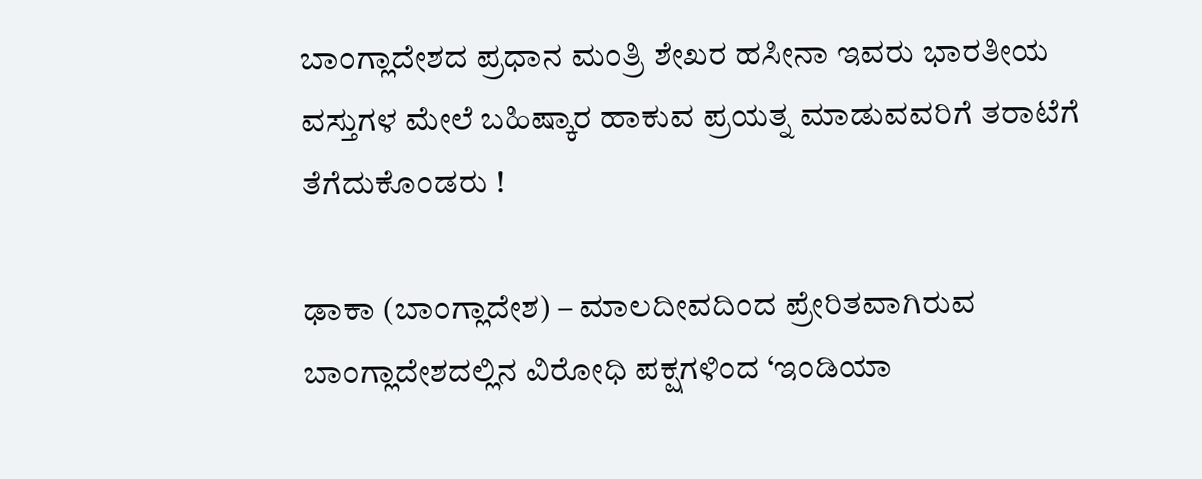ಬಾಂಗ್ಲಾದೇಶದ ಪ್ರಧಾನ ಮಂತ್ರಿ ಶೇಖರ ಹಸೀನಾ ಇವರು ಭಾರತೀಯ ವಸ್ತುಗಳ ಮೇಲೆ ಬಹಿಷ್ಕಾರ ಹಾಕುವ ಪ್ರಯತ್ನ ಮಾಡುವವರಿಗೆ ತರಾಟೆಗೆ ತೆಗೆದುಕೊಂಡರು !

ಢಾಕಾ (ಬಾಂಗ್ಲಾದೇಶ) – ಮಾಲದೀವದಿಂದ ಪ್ರೇರಿತವಾಗಿರುವ ಬಾಂಗ್ಲಾದೇಶದಲ್ಲಿನ ವಿರೋಧಿ ಪಕ್ಷಗಳಿಂದ ‘ಇಂಡಿಯಾ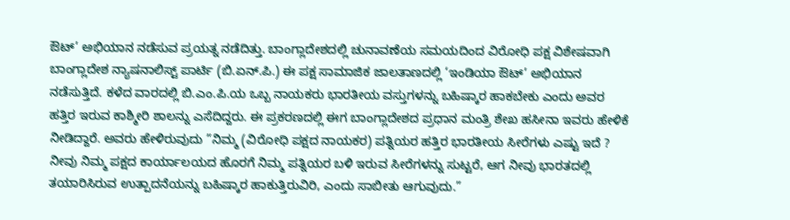ಔಟ್’ ಅಭಿಯಾನ ನಡೆಸುವ ಪ್ರಯತ್ನ ನಡೆದಿತ್ತು. ಬಾಂಗ್ಲಾದೇಶದಲ್ಲಿ ಚುನಾವಣೆಯ ಸಮಯದಿಂದ ವಿರೋಧಿ ಪಕ್ಷ ವಿಶೇಷವಾಗಿ ಬಾಂಗ್ಲಾದೇಶ ನ್ಯಾಷನಾಲಿಸ್ಟ್ ಪಾರ್ಟಿ (ಬಿ.ಏನ್.ಪಿ.) ಈ ಪಕ್ಷ ಸಾಮಾಜಿಕ ಜಾಲತಾಣದಲ್ಲಿ ‘ಇಂಡಿಯಾ ಔಟ್’ ಅಭಿಯಾನ ನಡೆಸುತ್ತಿದೆ. ಕಳೆದ ವಾರದಲ್ಲಿ ಬಿ.ಎಂ.ಪಿ.ಯ ಒಬ್ಬ ನಾಯಕರು ಭಾರತೀಯ ವಸ್ತುಗಳನ್ನು ಬಹಿಷ್ಕಾರ ಹಾಕಬೇಕು ಎಂದು ಅವರ ಹತ್ತಿರ ಇರುವ ಕಾಶ್ಮೀರಿ ಶಾಲನ್ನು ಎಸೆದಿದ್ದರು. ಈ ಪ್ರಕರಣದಲ್ಲಿ ಈಗ ಬಾಂಗ್ಲಾದೇಶದ ಪ್ರಧಾನ ಮಂತ್ರಿ ಶೇಖ ಹಸೀನಾ ಇವರು ಹೇಳಿಕೆ ನೀಡಿದ್ದಾರೆ. ಅವರು ಹೇಳಿರುವುದು ”ನಿಮ್ಮ (ವಿರೋಧಿ ಪಕ್ಷದ ನಾಯಕರ) ಪತ್ನಿಯರ ಹತ್ತಿರ ಭಾರತೀಯ ಸೀರೆಗಳು ಎಷ್ಟು ಇದೆ ? ನೀವು ನಿಮ್ಮ ಪಕ್ಷದ ಕಾರ್ಯಾಲಯದ ಹೊರಗೆ ನಿಮ್ಮ ಪತ್ನಿಯರ ಬಳಿ ಇರುವ ಸೀರೆಗಳನ್ನು ಸುಟ್ಟರೆ, ಆಗ ನೀವು ಭಾರತದಲ್ಲಿ ತಯಾರಿಸಿರುವ ಉತ್ಪಾದನೆಯನ್ನು ಬಹಿಷ್ಕಾರ ಹಾಕುತ್ತಿರುವಿರಿ, ಎಂದು ಸಾಬೀತು ಆಗುವುದು.”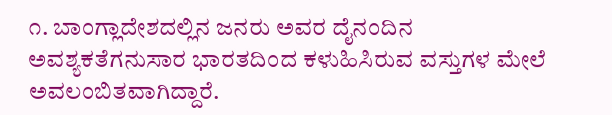೧. ಬಾಂಗ್ಲಾದೇಶದಲ್ಲಿನ ಜನರು ಅವರ ದೈನಂದಿನ ಅವಶ್ಯಕತೆಗನುಸಾರ ಭಾರತದಿಂದ ಕಳುಹಿಸಿರುವ ವಸ್ತುಗಳ ಮೇಲೆ ಅವಲಂಬಿತವಾಗಿದ್ದಾರೆ.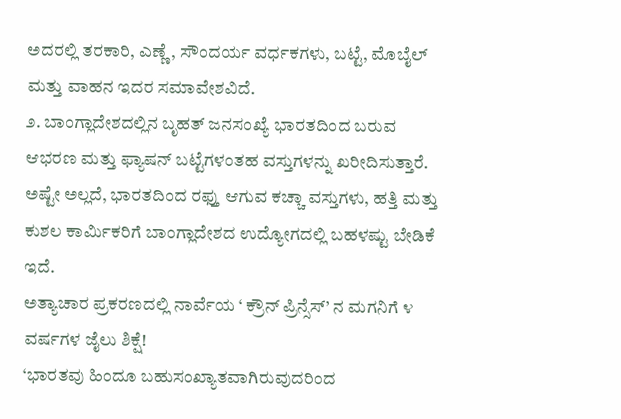ಅದರಲ್ಲಿ ತರಕಾರಿ, ಎಣ್ಣೆ, ಸೌಂದರ್ಯ ವರ್ಧಕಗಳು, ಬಟ್ಟೆ, ಮೊಬೈಲ್ ಮತ್ತು ವಾಹನ ಇದರ ಸಮಾವೇಶವಿದೆ.
೨. ಬಾಂಗ್ಲಾದೇಶದಲ್ಲಿನ ಬೃಹತ್ ಜನಸಂಖ್ಯೆ ಭಾರತದಿಂದ ಬರುವ ಆಭರಣ ಮತ್ತು ಫ್ಯಾಷನ್ ಬಟ್ಟೆಗಳಂತಹ ವಸ್ತುಗಳನ್ನು ಖರೀದಿಸುತ್ತಾರೆ. ಅಷ್ಟೇ ಅಲ್ಲದೆ, ಭಾರತದಿಂದ ರಫ್ತು ಆಗುವ ಕಚ್ಚಾ ವಸ್ತುಗಳು, ಹತ್ತಿ ಮತ್ತು ಕುಶಲ ಕಾರ್ಮಿಕರಿಗೆ ಬಾಂಗ್ಲಾದೇಶದ ಉದ್ಯೋಗದಲ್ಲಿ ಬಹಳಷ್ಟು ಬೇಡಿಕೆ ಇದೆ.
ಅತ್ಯಾಚಾರ ಪ್ರಕರಣದಲ್ಲಿ ನಾರ್ವೆಯ ‘ ಕ್ರೌನ್ ಪ್ರಿನ್ಸೆಸ್’ ನ ಮಗನಿಗೆ ೪ ವರ್ಷಗಳ ಜೈಲು ಶಿಕ್ಷೆ!
‘ಭಾರತವು ಹಿಂದೂ ಬಹುಸಂಖ್ಯಾತವಾಗಿರುವುದರಿಂದ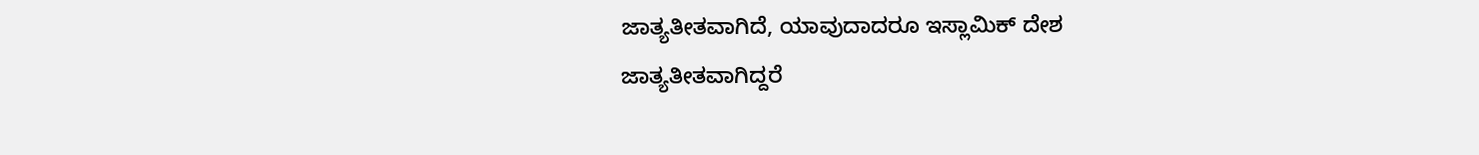ಜಾತ್ಯತೀತವಾಗಿದೆ, ಯಾವುದಾದರೂ ಇಸ್ಲಾಮಿಕ್ ದೇಶ ಜಾತ್ಯತೀತವಾಗಿದ್ದರೆ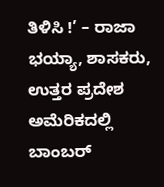ತಿಳಿಸಿ !’ – ರಾಜಾ ಭಯ್ಯಾ, ಶಾಸಕರು, ಉತ್ತರ ಪ್ರದೇಶ
ಅಮೆರಿಕದಲ್ಲಿ ಬಾಂಬರ್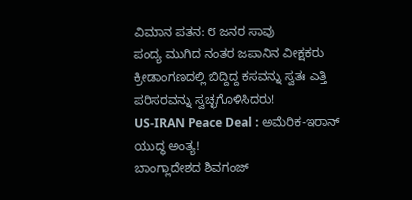ವಿಮಾನ ಪತನ: ೮ ಜನರ ಸಾವು
ಪಂದ್ಯ ಮುಗಿದ ನಂತರ ಜಪಾನಿನ ವೀಕ್ಷಕರು ಕ್ರೀಡಾಂಗಣದಲ್ಲಿ ಬಿದ್ದಿದ್ದ ಕಸವನ್ನು ಸ್ವತಃ ಎತ್ತಿ ಪರಿಸರವನ್ನು ಸ್ವಚ್ಛಗೊಳಿಸಿದರು!
US-IRAN Peace Deal : ಅಮೆರಿಕ-ಇರಾನ್ ಯುದ್ಧ ಅಂತ್ಯ!
ಬಾಂಗ್ಲಾದೇಶದ ಶಿವಗಂಜ್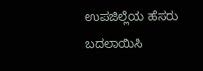ಉಪಜಿಲ್ಲೆಯ ಹೆಸರು ಬದಲಾಯಿಸಿ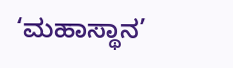‘ಮಹಾಸ್ಥಾನ’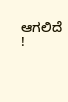ಆಗಲಿದೆ !